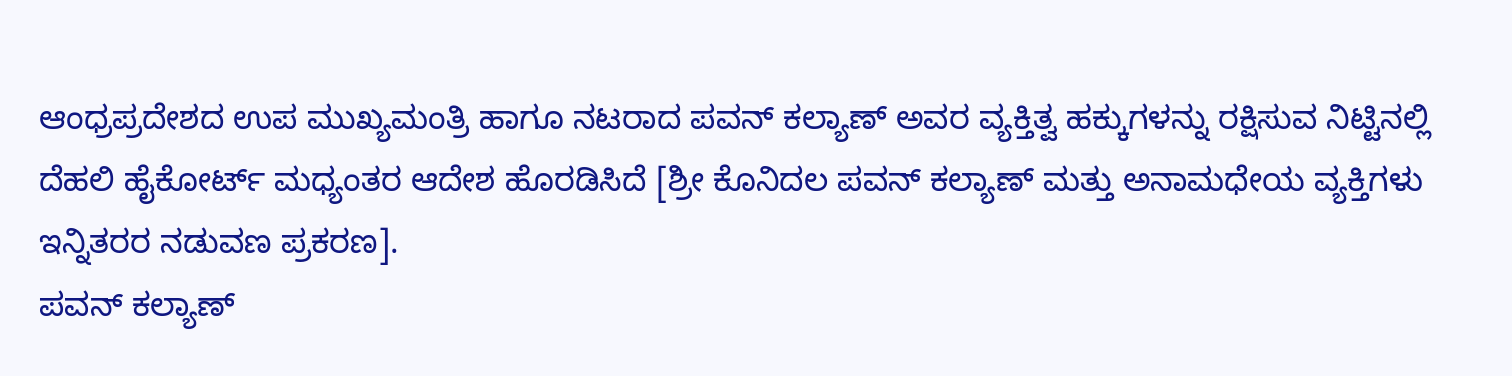ಆಂಧ್ರಪ್ರದೇಶದ ಉಪ ಮುಖ್ಯಮಂತ್ರಿ ಹಾಗೂ ನಟರಾದ ಪವನ್ ಕಲ್ಯಾಣ್ ಅವರ ವ್ಯಕ್ತಿತ್ವ ಹಕ್ಕುಗಳನ್ನು ರಕ್ಷಿಸುವ ನಿಟ್ಟಿನಲ್ಲಿ ದೆಹಲಿ ಹೈಕೋರ್ಟ್ ಮಧ್ಯಂತರ ಆದೇಶ ಹೊರಡಿಸಿದೆ [ಶ್ರೀ ಕೊನಿದಲ ಪವನ್ ಕಲ್ಯಾಣ್ ಮತ್ತು ಅನಾಮಧೇಯ ವ್ಯಕ್ತಿಗಳು ಇನ್ನಿತರರ ನಡುವಣ ಪ್ರಕರಣ].
ಪವನ್ ಕಲ್ಯಾಣ್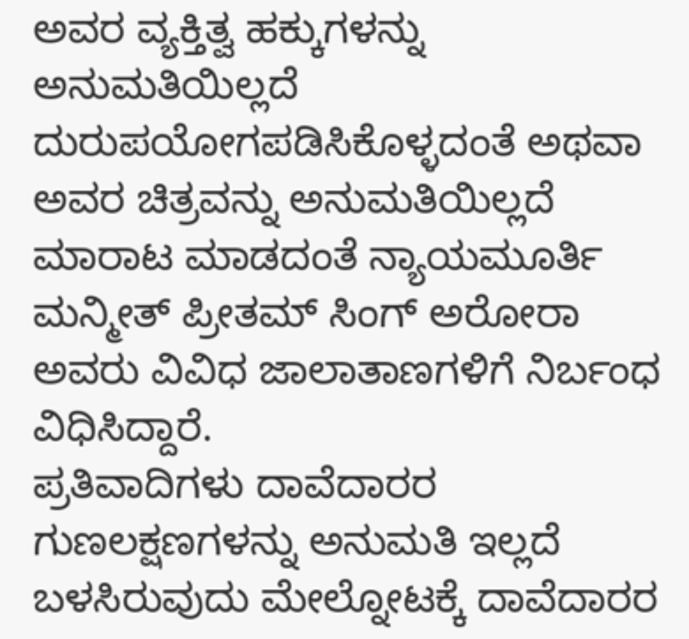ಅವರ ವ್ಯಕ್ತಿತ್ವ ಹಕ್ಕುಗಳನ್ನು ಅನುಮತಿಯಿಲ್ಲದೆ ದುರುಪಯೋಗಪಡಿಸಿಕೊಳ್ಳದಂತೆ ಅಥವಾ ಅವರ ಚಿತ್ರವನ್ನು ಅನುಮತಿಯಿಲ್ಲದೆ ಮಾರಾಟ ಮಾಡದಂತೆ ನ್ಯಾಯಮೂರ್ತಿ ಮನ್ಮೀತ್ ಪ್ರೀತಮ್ ಸಿಂಗ್ ಅರೋರಾ ಅವರು ವಿವಿಧ ಜಾಲಾತಾಣಗಳಿಗೆ ನಿರ್ಬಂಧ ವಿಧಿಸಿದ್ದಾರೆ.
ಪ್ರತಿವಾದಿಗಳು ದಾವೆದಾರರ ಗುಣಲಕ್ಷಣಗಳನ್ನು ಅನುಮತಿ ಇಲ್ಲದೆ ಬಳಸಿರುವುದು ಮೇಲ್ನೋಟಕ್ಕೆ ದಾವೆದಾರರ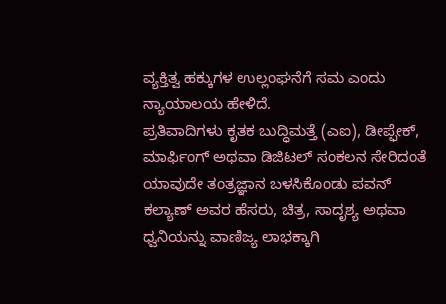ವ್ಯಕ್ತಿತ್ವ ಹಕ್ಕುಗಳ ಉಲ್ಲಂಘನೆಗೆ ಸಮ ಎಂದು ನ್ಯಾಯಾಲಯ ಹೇಳಿದೆ.
ಪ್ರತಿವಾದಿಗಳು ಕೃತಕ ಬುದ್ಧಿಮತ್ತೆ (ಎಐ), ಡೀಪ್ಫೇಕ್, ಮಾರ್ಫಿಂಗ್ ಅಥವಾ ಡಿಜಿಟಲ್ ಸಂಕಲನ ಸೇರಿದಂತೆ ಯಾವುದೇ ತಂತ್ರಜ್ಞಾನ ಬಳಸಿಕೊಂಡು ಪವನ್ ಕಲ್ಯಾಣ್ ಅವರ ಹೆಸರು, ಚಿತ್ರ, ಸಾದೃಶ್ಯ ಅಥವಾ ಧ್ವನಿಯನ್ನು ವಾಣಿಜ್ಯ ಲಾಭಕ್ಕಾಗಿ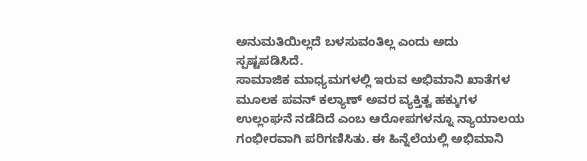ಅನುಮತಿಯಿಲ್ಲದೆ ಬಳಸುವಂತಿಲ್ಲ ಎಂದು ಅದು ಸ್ಪಷ್ಟಪಡಿಸಿದೆ.
ಸಾಮಾಜಿಕ ಮಾಧ್ಯಮಗಳಲ್ಲಿ ಇರುವ ಅಭಿಮಾನಿ ಖಾತೆಗಳ ಮೂಲಕ ಪವನ್ ಕಲ್ಯಾಣ್ ಅವರ ವ್ಯಕ್ತಿತ್ವ ಹಕ್ಕುಗಳ ಉಲ್ಲಂಘನೆ ನಡೆದಿದೆ ಎಂಬ ಆರೋಪಗಳನ್ನೂ ನ್ಯಾಯಾಲಯ ಗಂಭೀರವಾಗಿ ಪರಿಗಣಿಸಿತು. ಈ ಹಿನ್ನೆಲೆಯಲ್ಲಿ ಅಭಿಮಾನಿ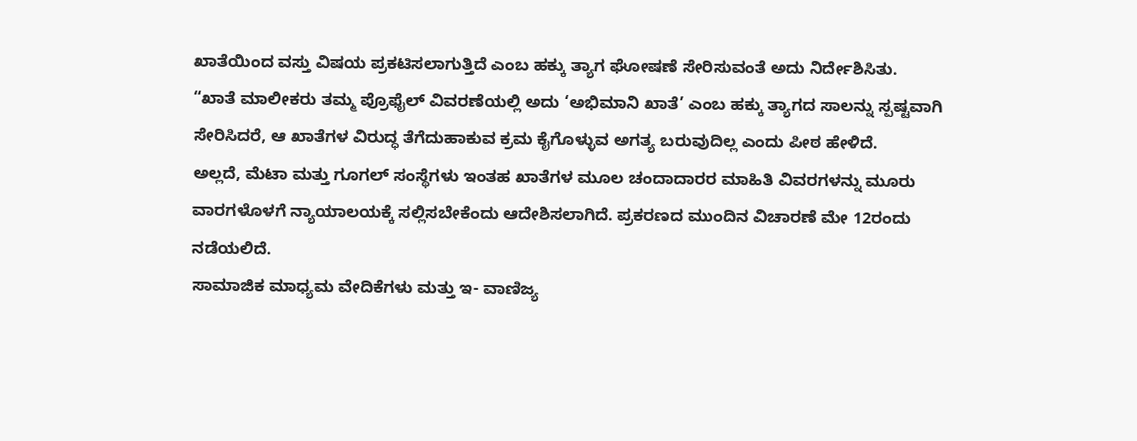ಖಾತೆಯಿಂದ ವಸ್ತು ವಿಷಯ ಪ್ರಕಟಿಸಲಾಗುತ್ತಿದೆ ಎಂಬ ಹಕ್ಕು ತ್ಯಾಗ ಘೋಷಣೆ ಸೇರಿಸುವಂತೆ ಅದು ನಿರ್ದೇಶಿಸಿತು.
“ಖಾತೆ ಮಾಲೀಕರು ತಮ್ಮ ಪ್ರೊಫೈಲ್ ವಿವರಣೆಯಲ್ಲಿ ಅದು ‘ಅಭಿಮಾನಿ ಖಾತೆ’ ಎಂಬ ಹಕ್ಕು ತ್ಯಾಗದ ಸಾಲನ್ನು ಸ್ಪಷ್ಟವಾಗಿ ಸೇರಿಸಿದರೆ, ಆ ಖಾತೆಗಳ ವಿರುದ್ಧ ತೆಗೆದುಹಾಕುವ ಕ್ರಮ ಕೈಗೊಳ್ಳುವ ಅಗತ್ಯ ಬರುವುದಿಲ್ಲ ಎಂದು ಪೀಠ ಹೇಳಿದೆ.
ಅಲ್ಲದೆ, ಮೆಟಾ ಮತ್ತು ಗೂಗಲ್ ಸಂಸ್ಥೆಗಳು ಇಂತಹ ಖಾತೆಗಳ ಮೂಲ ಚಂದಾದಾರರ ಮಾಹಿತಿ ವಿವರಗಳನ್ನು ಮೂರು ವಾರಗಳೊಳಗೆ ನ್ಯಾಯಾಲಯಕ್ಕೆ ಸಲ್ಲಿಸಬೇಕೆಂದು ಆದೇಶಿಸಲಾಗಿದೆ. ಪ್ರಕರಣದ ಮುಂದಿನ ವಿಚಾರಣೆ ಮೇ 12ರಂದು ನಡೆಯಲಿದೆ.
ಸಾಮಾಜಿಕ ಮಾಧ್ಯಮ ವೇದಿಕೆಗಳು ಮತ್ತು ಇ- ವಾಣಿಜ್ಯ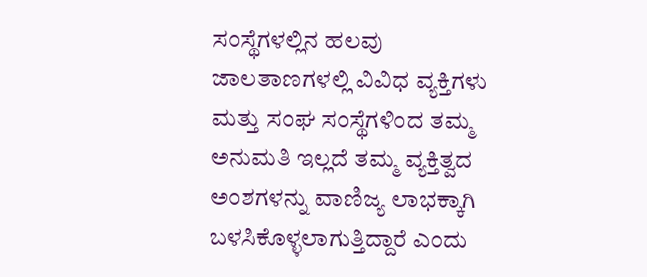ಸಂಸ್ಥೆಗಳಲ್ಲಿನ ಹಲವು ಜಾಲತಾಣಗಳಲ್ಲಿ ವಿವಿಧ ವ್ಯಕ್ತಿಗಳು ಮತ್ತು ಸಂಘ ಸಂಸ್ಥೆಗಳಿಂದ ತಮ್ಮ ಅನುಮತಿ ಇಲ್ಲದೆ ತಮ್ಮ ವ್ಯಕ್ತಿತ್ವದ ಅಂಶಗಳನ್ನು ವಾಣಿಜ್ಯ ಲಾಭಕ್ಕಾಗಿ ಬಳಸಿಕೊಳ್ಳಲಾಗುತ್ತಿದ್ದಾರೆ ಎಂದು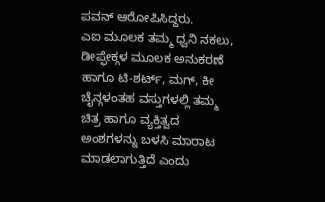ಪವನ್ ಆರೋಪಿಸಿದ್ದರು.
ಎಐ ಮೂಲಕ ತಮ್ಮ ಧ್ವನಿ ನಕಲು, ಡೀಪ್ಫೇಕ್ಗಳ ಮೂಲಕ ಅನುಕರಣೆ ಹಾಗೂ ಟಿ-ಶರ್ಟ್, ಮಗ್, ಕೀ ಚೈನ್ಗಳಂತಹ ವಸ್ತುಗಳಲ್ಲಿ ತಮ್ಮ ಚಿತ್ರ ಹಾಗೂ ವ್ಯಕ್ತಿತ್ವದ ಅಂಶಗಳನ್ನು ಬಳಸಿ ಮಾರಾಟ ಮಾಡಲಾಗುತ್ತಿದೆ ಎಂದು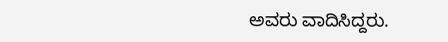ಅವರು ವಾದಿಸಿದ್ದರು.